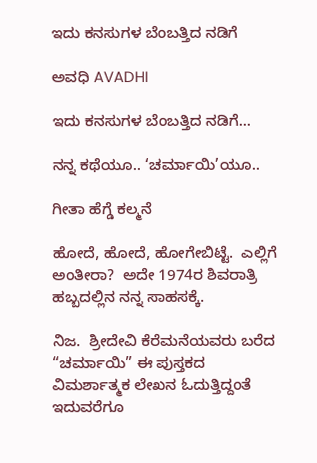ಇದು ಕನಸುಗಳ ಬೆಂಬತ್ತಿದ ನಡಿಗೆ‍

ಅವಧಿ AVADHI

ಇದು ಕನಸುಗಳ ಬೆಂಬತ್ತಿದ ನಡಿಗೆ...

ನನ್ನ ಕಥೆಯೂ.. ‘ಚರ್ಮಾಯಿ’ಯೂ..

ಗೀತಾ ಹೆಗ್ಡೆ ಕಲ್ಮನೆ

ಹೋದೆ, ಹೋದೆ, ಹೋಗೇಬಿಟ್ಟೆ.  ಎಲ್ಲಿಗೆ ಅಂತೀರಾ?  ಅದೇ 1974ರ ಶಿವರಾತ್ರಿ ಹಬ್ಬದಲ್ಲಿನ ನನ್ನ ಸಾಹಸಕ್ಕೆ.

ನಿಜ.  ಶ್ರೀದೇವಿ ಕೆರೆಮನೆಯವರು ಬರೆದ  “ಚರ್ಮಾಯಿ” ಈ ಪುಸ್ತಕದ ವಿಮರ್ಶಾತ್ಮಕ ಲೇಖನ ಓದುತ್ತಿದ್ದಂತೆ ಇದುವರೆಗೂ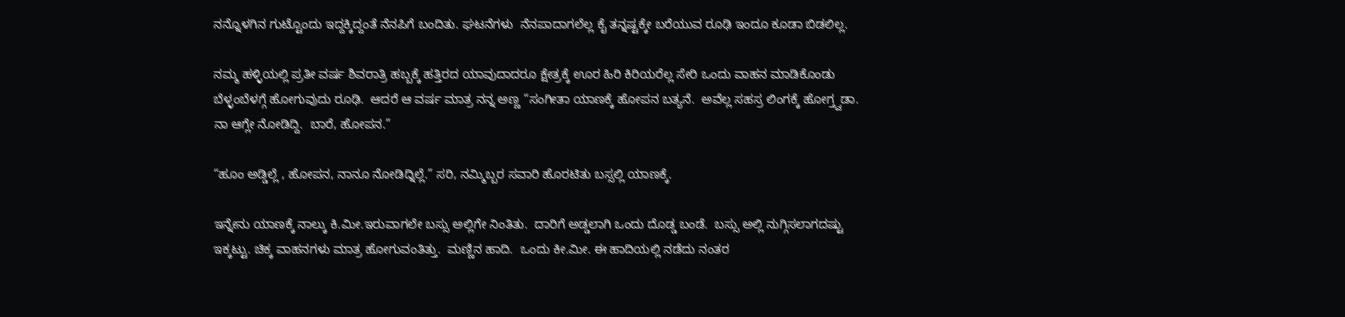ನನ್ನೊಳಗಿನ ಗುಟ್ಟೊಂದು ಇದ್ದಕ್ಕಿದ್ದಂತೆ ನೆನಪಿಗೆ ಬಂದಿತು. ಘಟನೆಗಳು  ನೆನಪಾದಾಗಲೆಲ್ಲ ಕೈ ತನ್ನಷ್ಟಕ್ಕೇ ಬರೆಯುವ ರೂಢಿ ಇಂದೂ ಕೂಡಾ ಬಿಡಲಿಲ್ಲ.

ನಮ್ಮ ಹಳ್ಳಿಯಲ್ಲಿ ಪ್ರತೀ ವರ್ಷ ಶಿವರಾತ್ರಿ ಹಬ್ಬಕ್ಕೆ ಹತ್ತಿರದ ಯಾವುದಾದರೂ ಕ್ಷೇತ್ರಕ್ಕೆ ಊರ ಹಿರಿ ಕಿರಿಯರೆಲ್ಲ ಸೇರಿ ಒಂದು ವಾಹನ ಮಾಡಿಕೊಂಡು ಬೆಳ್ಳಂಬೆಳಗ್ಗೆ ಹೋಗುವುದು ರೂಢಿ.  ಆದರೆ ಆ ವರ್ಷ ಮಾತ್ರ ನನ್ನ ಅಣ್ಣ “ಸಂಗೀತಾ ಯಾಣಕ್ಕೆ ಹೋಪನ ಬತ್ಯನೆ.  ಅವೆಲ್ಲ ಸಹಸ್ರ ಲಿಂಗಕ್ಕೆ ಹೋಗ್ತ್ವಡಾ.  ನಾ ಆಗ್ಲೇ ನೋಡಿದ್ದಿ.  ಬಾರೆ, ಹೋಪನ.”

“ಹೂಂ ಅಡ್ಡಿಲ್ಲೆ , ಹೋಪನ, ನಾನೂ ನೋಡಿದ್ನಿಲ್ಲೆ.” ಸರಿ, ನಮ್ಮಿಬ್ಬರ ಸವಾರಿ ಹೊರಟಿತು ಬಸ್ಸಲ್ಲಿ ಯಾಣಕ್ಕೆ.

ಇನ್ನೇನು ಯಾಣಕ್ಕೆ ನಾಲ್ಕು ಕಿ.ಮೀ.ಇರುವಾಗಲೇ ಬಸ್ಸು ಅಲ್ಲಿಗೇ ನಿಂತಿತು.  ದಾರಿಗೆ ಅಡ್ಡಲಾಗಿ ಒಂದು ದೊಡ್ಡ ಬಂಡೆ.  ಬಸ್ಸು ಅಲ್ಲಿ ನುಗ್ಗಿಸಲಾಗದಷ್ಟು ಇಕ್ಕಟ್ಟು. ಚಿಕ್ಕ ವಾಹನಗಳು ಮಾತ್ರ ಹೋಗುವಂತಿತ್ತು.  ಮಣ್ಣಿನ ಹಾದಿ.  ಒಂದು ಕೀ.ಮೀ. ಈ ಹಾದಿಯಲ್ಲಿ ನಡೆದು ನಂತರ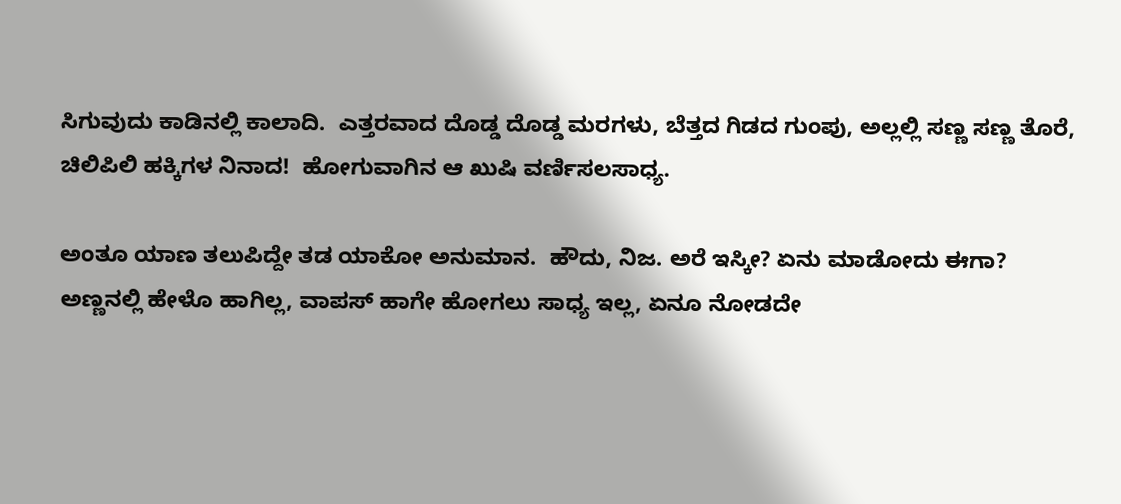ಸಿಗುವುದು ಕಾಡಿನಲ್ಲಿ ಕಾಲಾದಿ.  ಎತ್ತರವಾದ ದೊಡ್ಡ ದೊಡ್ಡ ಮರಗಳು, ಬೆತ್ತದ ಗಿಡದ ಗುಂಪು, ಅಲ್ಲಲ್ಲಿ ಸಣ್ಣ ಸಣ್ಣ ತೊರೆ, ಚಿಲಿಪಿಲಿ ಹಕ್ಕಿಗಳ ನಿನಾದ!  ಹೋಗುವಾಗಿನ ಆ ಖುಷಿ ವರ್ಣಿಸಲಸಾಧ್ಯ.

ಅಂತೂ ಯಾಣ ತಲುಪಿದ್ದೇ ತಡ ಯಾಕೋ ಅನುಮಾನ.  ಹೌದು, ನಿಜ. ಅರೆ ಇಸ್ಕೀ? ಏನು ಮಾಡೋದು ಈಗಾ?  ಅಣ್ಣನಲ್ಲಿ ಹೇಳೊ ಹಾಗಿಲ್ಲ, ವಾಪಸ್ ಹಾಗೇ ಹೋಗಲು ಸಾಧ್ಯ ಇಲ್ಲ, ಏನೂ ನೋಡದೇ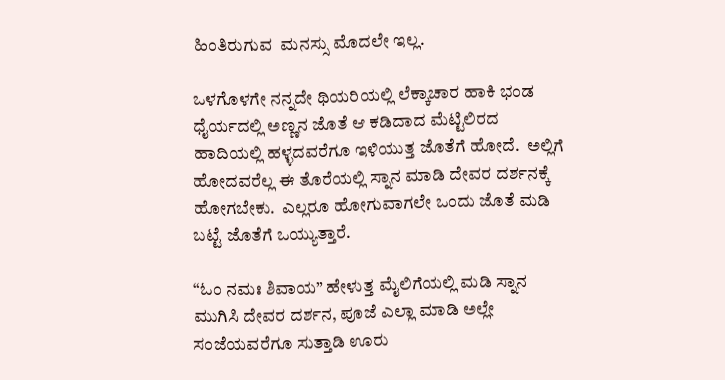ಹಿಂತಿರುಗುವ  ಮನಸ್ಸು ಮೊದಲೇ ಇಲ್ಲ.

ಒಳಗೊಳಗೇ ನನ್ನದೇ ಥಿಯರಿಯಲ್ಲಿ ಲೆಕ್ಕಾಚಾರ ಹಾಕಿ ಭಂಡ ಧೈರ್ಯದಲ್ಲಿ ಅಣ್ಣನ ಜೊತೆ ಆ ಕಡಿದಾದ ಮೆಟ್ಟಿಲಿರದ ಹಾದಿಯಲ್ಲಿ ಹಳ್ಳದವರೆಗೂ ಇಳಿಯುತ್ತ ಜೊತೆಗೆ ಹೋದೆ.  ಅಲ್ಲಿಗೆ ಹೋದವರೆಲ್ಲ ಈ ತೊರೆಯಲ್ಲಿ ಸ್ನಾನ ಮಾಡಿ ದೇವರ ದರ್ಶನಕ್ಕೆ ಹೋಗಬೇಕು.  ಎಲ್ಲರೂ ಹೋಗುವಾಗಲೇ ಒಂದು ಜೊತೆ ಮಡಿ ಬಟ್ಟೆ ಜೊತೆಗೆ ಒಯ್ಯುತ್ತಾರೆ.

“ಓಂ ನಮಃ ಶಿವಾಯ” ಹೇಳುತ್ತ ಮೈಲಿಗೆಯಲ್ಲಿ ಮಡಿ ಸ್ನಾನ ಮುಗಿಸಿ ದೇವರ ದರ್ಶನ, ಪೂಜೆ ಎಲ್ಲಾ ಮಾಡಿ ಅಲ್ಲೇ ಸಂಜೆಯವರೆಗೂ ಸುತ್ತಾಡಿ ಊರು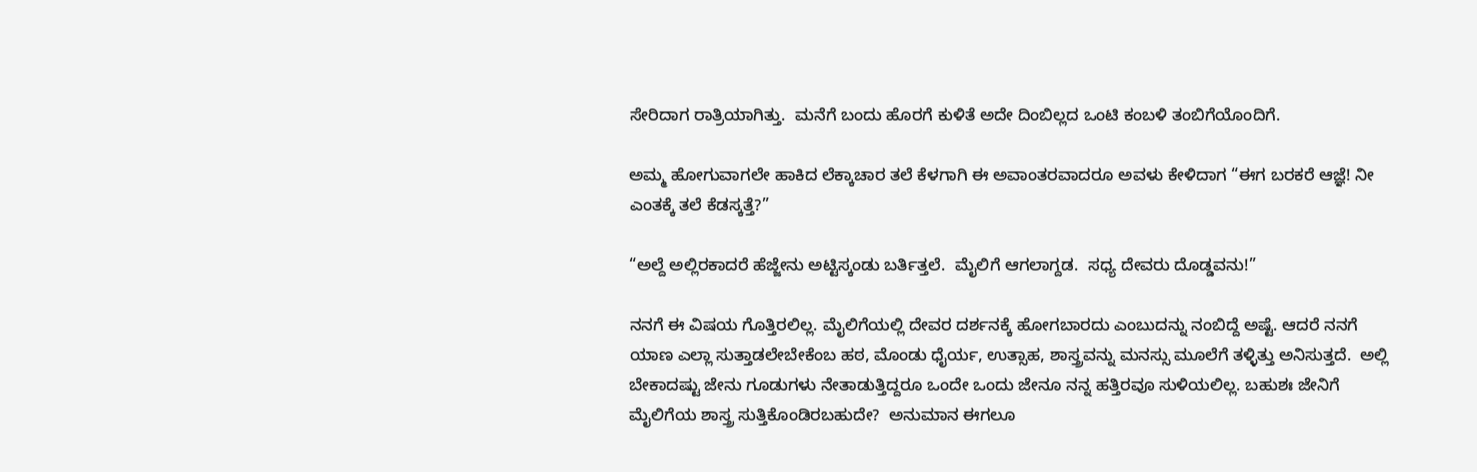ಸೇರಿದಾಗ ರಾತ್ರಿಯಾಗಿತ್ತು.  ಮನೆಗೆ ಬಂದು ಹೊರಗೆ ಕುಳಿತೆ ಅದೇ ದಿಂಬಿಲ್ಲದ ಒಂಟಿ ಕಂಬಳಿ ತಂಬಿಗೆಯೊಂದಿಗೆ.

ಅಮ್ಮ ಹೋಗುವಾಗಲೇ ಹಾಕಿದ ಲೆಕ್ಕಾಚಾರ ತಲೆ ಕೆಳಗಾಗಿ ಈ ಅವಾಂತರವಾದರೂ ಅವಳು ಕೇಳಿದಾಗ “ಈಗ ಬರಕರೆ ಆಜ್ಞೆ! ನೀ ಎಂತಕ್ಕೆ ತಲೆ ಕೆಡಸ್ಕತ್ತೆ?”

“ಅಲ್ದೆ ಅಲ್ಲಿರಕಾದರೆ ಹೆಜ್ಜೇನು ಅಟ್ಟಿಸ್ಕಂಡು ಬರ್ತಿತ್ತಲೆ.  ಮೈಲಿಗೆ ಆಗಲಾಗ್ದಡ.  ಸಧ್ಯ ದೇವರು ದೊಡ್ಡವನು!”

ನನಗೆ ಈ ವಿಷಯ ಗೊತ್ತಿರಲಿಲ್ಲ. ಮೈಲಿಗೆಯಲ್ಲಿ ದೇವರ ದರ್ಶನಕ್ಕೆ ಹೋಗಬಾರದು ಎಂಬುದನ್ನು ನಂಬಿದ್ದೆ ಅಷ್ಟೆ. ಆದರೆ ನನಗೆ ಯಾಣ ಎಲ್ಲಾ ಸುತ್ತಾಡಲೇಬೇಕೆಂಬ ಹಠ, ಮೊಂಡು ಧೈರ್ಯ, ಉತ್ಸಾಹ, ಶಾಸ್ತ್ರವನ್ನು ಮನಸ್ಸು ಮೂಲೆಗೆ ತಳ್ಳಿತ್ತು ಅನಿಸುತ್ತದೆ.  ಅಲ್ಲಿ ಬೇಕಾದಷ್ಟು ಜೇನು ಗೂಡುಗಳು ನೇತಾಡುತ್ತಿದ್ದರೂ ಒಂದೇ ಒಂದು ಜೇನೂ ನನ್ನ ಹತ್ತಿರವೂ ಸುಳಿಯಲಿಲ್ಲ. ಬಹುಶಃ ಜೇನಿಗೆ ಮೈಲಿಗೆಯ ಶಾಸ್ತ್ರ ಸುತ್ತಿಕೊಂಡಿರಬಹುದೇ?  ಅನುಮಾನ ಈಗಲೂ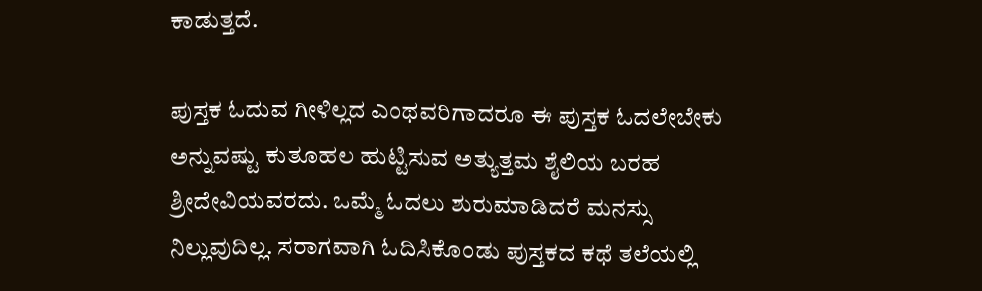ಕಾಡುತ್ತದೆ.

ಪುಸ್ತಕ ಓದುವ ಗೀಳಿಲ್ಲದ ಎಂಥವರಿಗಾದರೂ ಈ ಪುಸ್ತಕ ಓದಲೇಬೇಕು ಅನ್ನುವಷ್ಟು ಕುತೂಹಲ ಹುಟ್ಟಿಸುವ ಅತ್ಯುತ್ತಮ ಶೈಲಿಯ ಬರಹ ಶ್ರೀದೇವಿಯವರದು. ಒಮ್ಮೆ ಓದಲು ಶುರುಮಾಡಿದರೆ ಮನಸ್ಸು ನಿಲ್ಲುವುದಿಲ್ಲ. ಸರಾಗವಾಗಿ ಓದಿಸಿಕೊಂಡು ಪುಸ್ತಕದ ಕಥೆ ತಲೆಯಲ್ಲಿ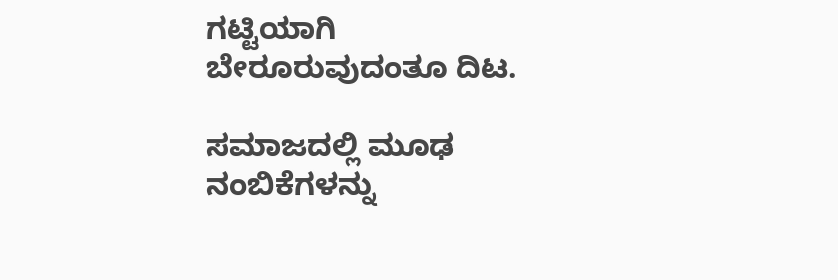ಗಟ್ಟಿಯಾಗಿ ಬೇರೂರುವುದಂತೂ ದಿಟ.

ಸಮಾಜದಲ್ಲಿ ಮೂಢ ನಂಬಿಕೆಗಳನ್ನು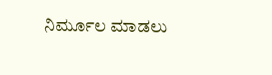ನಿರ್ಮೂಲ ಮಾಡಲು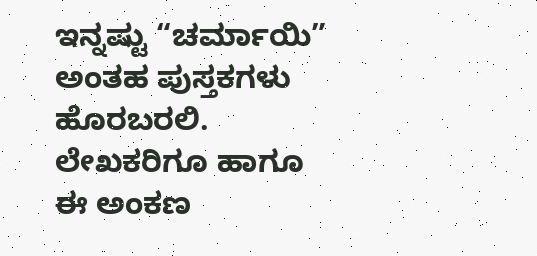ಇನ್ನಷ್ಟು “ಚರ್ಮಾಯಿ” ಅಂತಹ ಪುಸ್ತಕಗಳು ಹೊರಬರಲಿ.  ಲೇಖಕರಿಗೂ ಹಾಗೂ ಈ ಅಂಕಣ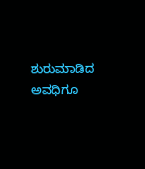ಶುರುಮಾಡಿದ ಅವಧಿಗೂ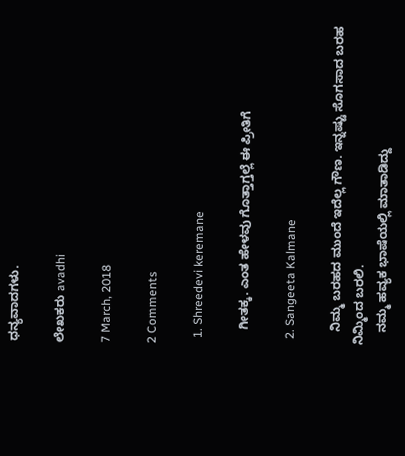ಧನ್ಯವಾದಗಳು.

ಲೇಖಕರು avadhi

7 March, 2018

2 Comments

  1. Shreedevi keremane

    ಗೀತಕ್ಕ. ಎಂತ ಹೇಳವು ಗೊತ್ತಾಗ್ತಲ್ಲೆ ಈ ಪ್ರೀತಿಗೆ

  2. Sangeeta Kalmane

    ನಿಮ್ಮ ಬರಹದ ಮುಂದೆ ಇದೆಲ್ಲ ಗೌಣ. ಇನ್ನಷ್ಟು ಸೊಗಸಾದ ಬರಹ ನಿಮ್ಮಿಂದ ಬರಲಿ.
    ನಮ್ಮ ಹವ್ಯಕ ಭಾಷೆಯಲ್ಲಿ ಮಾತಾಡಿದ್ದು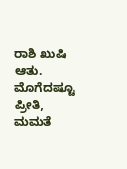ರಾಶಿ ಖುಷಿ ಆತು. ಮೊಗೆದಷ್ಟೂ ಪ್ರೀತಿ, ಮಮತೆ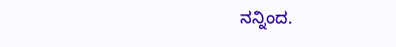ನನ್ನಿಂದ.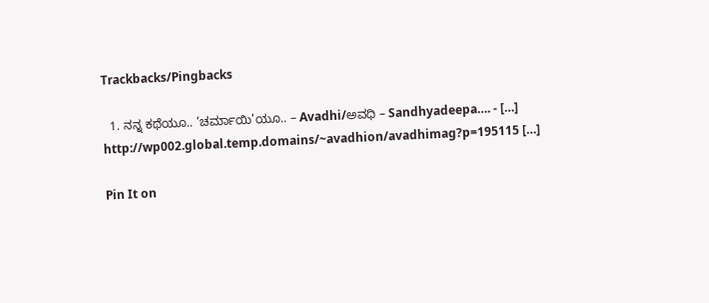Trackbacks/Pingbacks

  1. ನನ್ನ ಕಥೆಯೂ.. ‘ಚರ್ಮಾಯಿ’ಯೂ.. – Avadhi/ಅವಧಿ – Sandhyadeepa…. - […] http://wp002.global.temp.domains/~avadhion/avadhimag?p=195115 […]

Pin It on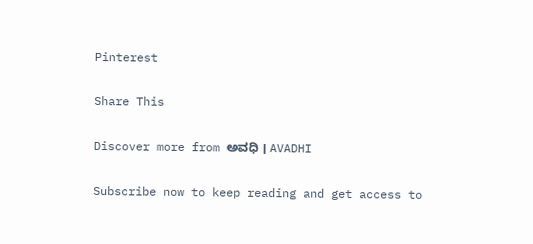Pinterest

Share This

Discover more from ಅವಧಿ । AVADHI

Subscribe now to keep reading and get access to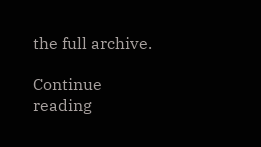the full archive.

Continue reading